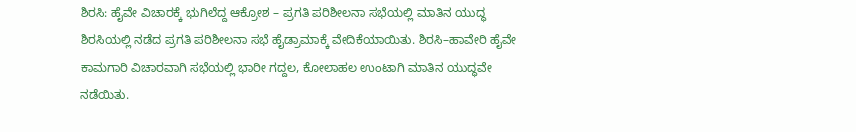ಶಿರಸಿ: ಹೈವೇ ವಿಚಾರಕ್ಕೆ ಭುಗಿಲೆದ್ದ ಆಕ್ರೋಶ – ಪ್ರಗತಿ ಪರಿಶೀಲನಾ ಸಭೆಯಲ್ಲಿ ಮಾತಿನ ಯುದ್ಧ
ಶಿರಸಿಯಲ್ಲಿ ನಡೆದ ಪ್ರಗತಿ ಪರಿಶೀಲನಾ ಸಭೆ ಹೈಡ್ರಾಮಾಕ್ಕೆ ವೇದಿಕೆಯಾಯಿತು. ಶಿರಸಿ–ಹಾವೇರಿ ಹೈವೇ ಕಾಮಗಾರಿ ವಿಚಾರವಾಗಿ ಸಭೆಯಲ್ಲಿ ಭಾರೀ ಗದ್ದಲ, ಕೋಲಾಹಲ ಉಂಟಾಗಿ ಮಾತಿನ ಯುದ್ಧವೇ ನಡೆಯಿತು.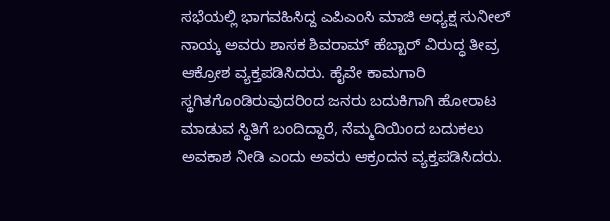ಸಭೆಯಲ್ಲಿ ಭಾಗವಹಿಸಿದ್ದ ಎಪಿಎಂಸಿ ಮಾಜಿ ಅಧ್ಯಕ್ಷ ಸುನೀಲ್ ನಾಯ್ಕ ಅವರು ಶಾಸಕ ಶಿವರಾಮ್ ಹೆಬ್ಬಾರ್ ವಿರುದ್ಧ ತೀವ್ರ ಆಕ್ರೋಶ ವ್ಯಕ್ತಪಡಿಸಿದರು. ಹೈವೇ ಕಾಮಗಾರಿ ಸ್ಥಗಿತಗೊಂಡಿರುವುದರಿಂದ ಜನರು ಬದುಕಿಗಾಗಿ ಹೋರಾಟ ಮಾಡುವ ಸ್ಥಿತಿಗೆ ಬಂದಿದ್ದಾರೆ, ನೆಮ್ಮದಿಯಿಂದ ಬದುಕಲು ಅವಕಾಶ ನೀಡಿ ಎಂದು ಅವರು ಆಕ್ರಂದನ ವ್ಯಕ್ತಪಡಿಸಿದರು.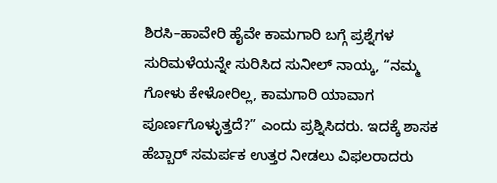ಶಿರಸಿ–ಹಾವೇರಿ ಹೈವೇ ಕಾಮಗಾರಿ ಬಗ್ಗೆ ಪ್ರಶ್ನೆಗಳ ಸುರಿಮಳೆಯನ್ನೇ ಸುರಿಸಿದ ಸುನೀಲ್ ನಾಯ್ಕ, “ನಮ್ಮ ಗೋಳು ಕೇಳೋರಿಲ್ಲ, ಕಾಮಗಾರಿ ಯಾವಾಗ ಪೂರ್ಣಗೊಳ್ಳುತ್ತದೆ?” ಎಂದು ಪ್ರಶ್ನಿಸಿದರು. ಇದಕ್ಕೆ ಶಾಸಕ ಹೆಬ್ಬಾರ್ ಸಮರ್ಪಕ ಉತ್ತರ ನೀಡಲು ವಿಫಲರಾದರು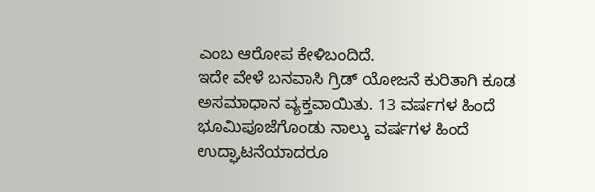ಎಂಬ ಆರೋಪ ಕೇಳಿಬಂದಿದೆ.
ಇದೇ ವೇಳೆ ಬನವಾಸಿ ಗ್ರಿಡ್ ಯೋಜನೆ ಕುರಿತಾಗಿ ಕೂಡ ಅಸಮಾಧಾನ ವ್ಯಕ್ತವಾಯಿತು. 13 ವರ್ಷಗಳ ಹಿಂದೆ ಭೂಮಿಪೂಜೆಗೊಂಡು ನಾಲ್ಕು ವರ್ಷಗಳ ಹಿಂದೆ ಉದ್ಘಾಟನೆಯಾದರೂ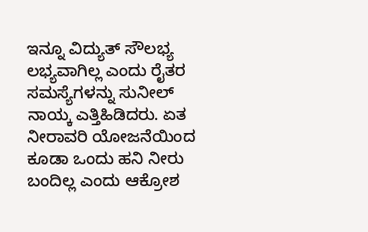ಇನ್ನೂ ವಿದ್ಯುತ್ ಸೌಲಭ್ಯ ಲಭ್ಯವಾಗಿಲ್ಲ ಎಂದು ರೈತರ ಸಮಸ್ಯೆಗಳನ್ನು ಸುನೀಲ್ ನಾಯ್ಕ ಎತ್ತಿಹಿಡಿದರು. ಏತ ನೀರಾವರಿ ಯೋಜನೆಯಿಂದ ಕೂಡಾ ಒಂದು ಹನಿ ನೀರು ಬಂದಿಲ್ಲ ಎಂದು ಆಕ್ರೋಶ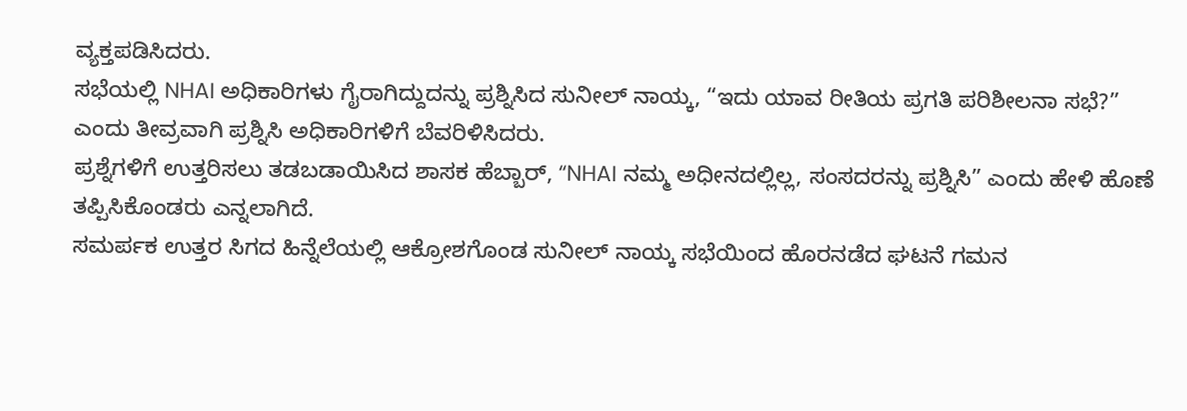ವ್ಯಕ್ತಪಡಿಸಿದರು.
ಸಭೆಯಲ್ಲಿ NHAI ಅಧಿಕಾರಿಗಳು ಗೈರಾಗಿದ್ದುದನ್ನು ಪ್ರಶ್ನಿಸಿದ ಸುನೀಲ್ ನಾಯ್ಕ, “ಇದು ಯಾವ ರೀತಿಯ ಪ್ರಗತಿ ಪರಿಶೀಲನಾ ಸಭೆ?” ಎಂದು ತೀವ್ರವಾಗಿ ಪ್ರಶ್ನಿಸಿ ಅಧಿಕಾರಿಗಳಿಗೆ ಬೆವರಿಳಿಸಿದರು.
ಪ್ರಶ್ನೆಗಳಿಗೆ ಉತ್ತರಿಸಲು ತಡಬಡಾಯಿಸಿದ ಶಾಸಕ ಹೆಬ್ಬಾರ್, “NHAI ನಮ್ಮ ಅಧೀನದಲ್ಲಿಲ್ಲ, ಸಂಸದರನ್ನು ಪ್ರಶ್ನಿಸಿ” ಎಂದು ಹೇಳಿ ಹೊಣೆ ತಪ್ಪಿಸಿಕೊಂಡರು ಎನ್ನಲಾಗಿದೆ.
ಸಮರ್ಪಕ ಉತ್ತರ ಸಿಗದ ಹಿನ್ನೆಲೆಯಲ್ಲಿ ಆಕ್ರೋಶಗೊಂಡ ಸುನೀಲ್ ನಾಯ್ಕ ಸಭೆಯಿಂದ ಹೊರನಡೆದ ಘಟನೆ ಗಮನ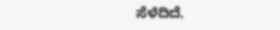ಸೆಳೆದಿದೆ.